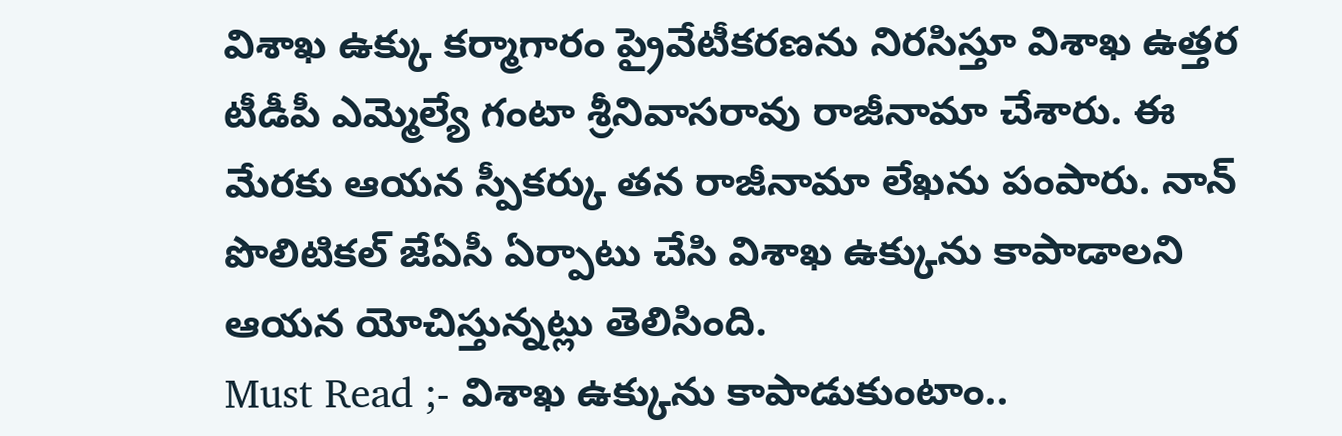విశాఖ ఉక్కు కర్మాగారం ప్రైవేటీకరణను నిరసిస్తూ విశాఖ ఉత్తర టీడీపీ ఎమ్మెల్యే గంటా శ్రీనివాసరావు రాజీనామా చేశారు. ఈ మేరకు ఆయన స్పీకర్కు తన రాజీనామా లేఖను పంపారు. నాన్ పొలిటికల్ జేఏసీ ఏర్పాటు చేసి విశాఖ ఉక్కును కాపాడాలని ఆయన యోచిస్తున్నట్లు తెలిసింది.
Must Read ;- విశాఖ ఉక్కును కాపాడుకుంటాం..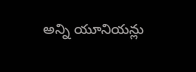అన్ని యూనియన్లు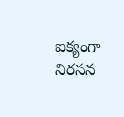ఐక్యంగా నిరసన